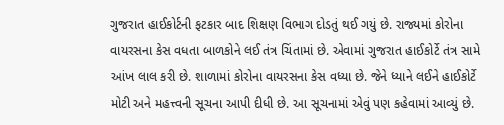ગુજરાત હાઈકોર્ટની ફટકાર બાદ શિક્ષણ વિભાગ દોડતું થઈ ગયું છે. રાજ્યમાં કોરોના વાયરસના કેસ વધતા બાળકોને લઈ તંત્ર ચિંતામાં છે. એવામાં ગુજરાત હાઈકોર્ટે તંત્ર સામે આંખ લાલ કરી છે. શાળામાં કોરોના વાયરસના કેસ વધ્યા છે. જેને ધ્યાને લઈને હાઈકોર્ટે મોટી અને મહત્ત્વની સૂચના આપી દીધી છે. આ સૂચનામાં એવું પણ કહેવામાં આવ્યું છે.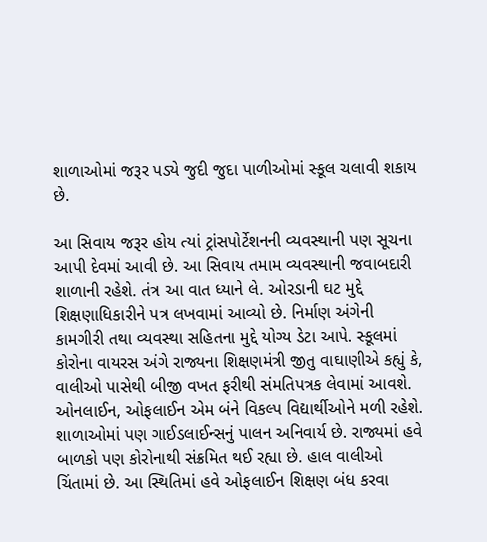શાળાઓમાં જરૂર પડ્યે જુદી જુદા પાળીઓમાં સ્કૂલ ચલાવી શકાય છે.

આ સિવાય જરૂર હોય ત્યાં ટ્રાંસપોર્ટેશનની વ્યવસ્થાની પણ સૂચના આપી દેવમાં આવી છે. આ સિવાય તમામ વ્યવસ્થાની જવાબદારી શાળાની રહેશે. તંત્ર આ વાત ધ્યાને લે. ઓરડાની ઘટ મુદ્દે શિક્ષણાધિકારીને પત્ર લખવામાં આવ્યો છે. નિર્માણ અંગેની કામગીરી તથા વ્યવસ્થા સહિતના મુદ્દે યોગ્ય ડેટા આપે. સ્કૂલમાં કોરોના વાયરસ અંગે રાજ્યના શિક્ષણમંત્રી જીતુ વાઘાણીએ કહ્યું કે, વાલીઓ પાસેથી બીજી વખત ફરીથી સંમતિપત્રક લેવામાં આવશે. ઓનલાઈન, ઓફલાઈન એમ બંને વિકલ્પ વિદ્યાર્થીઓને મળી રહેશે. શાળાઓમાં પણ ગાઈડલાઈન્સનું પાલન અનિવાર્ય છે. રાજ્યમાં હવે બાળકો પણ કોરોનાથી સંક્રમિત થઈ રહ્યા છે. હાલ વાલીઓ ચિંતામાં છે. આ સ્થિતિમાં હવે ઓફલાઈન શિક્ષણ બંધ કરવા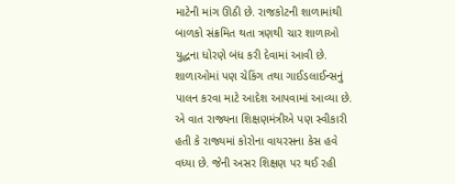માટેની માંગ ઊઠી છે. રાજકોટની શાળામાંથી બાળકો સંક્રમિત થતા ત્રણથી ચાર શાળાઓ યુદ્ધના ધોરણે બંધ કરી દેવામાં આવી છે. શાળાઓમાં પણ ચેકિંગ તથા ગાઈડલાઈન્સનું પાલન કરવા માટે આદેશ આપવામાં આવ્યા છે. એ વાત રાજ્યના શિક્ષણમંત્રીએ પણ સ્વીકારી હતી કે રાજ્યમાં કોરોના વાયરસના કેસ હવે વધ્યા છે. જેની અસર શિક્ષણ પર થઈ રહી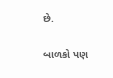છે.

બાળકો પણ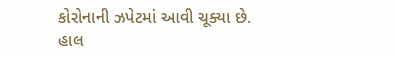કોરોનાની ઝપેટમાં આવી ચૂક્યા છે. હાલ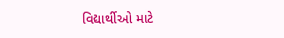વિદ્યાર્થીઓ માટે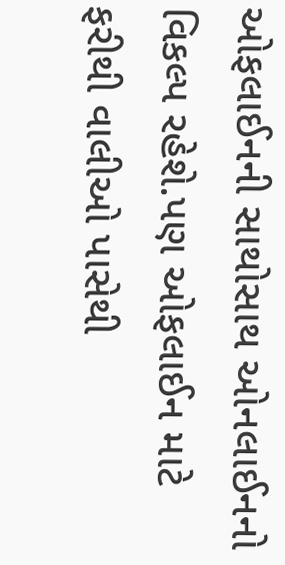ઓફલાઈનની સાથોસાથ ઓનલાઈનનો વિકલ્પ રહેશે.પણ ઓફલાઈન માટે ફરીથી વાલીઓ પાસેથી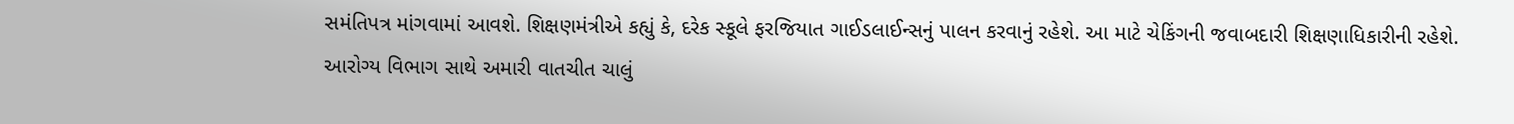સમંતિપત્ર માંગવામાં આવશે. શિક્ષણમંત્રીએ કહ્યું કે, દરેક સ્કૂલે ફરજિયાત ગાઈડલાઈન્સનું પાલન કરવાનું રહેશે. આ માટે ચેકિંગની જવાબદારી શિક્ષણાધિકારીની રહેશે. આરોગ્ય વિભાગ સાથે અમારી વાતચીત ચાલું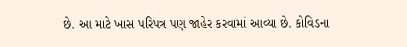છે. આ માટે ખાસ પરિપત્ર પણ જાહેર કરવામાં આવ્યા છે. કોવિડના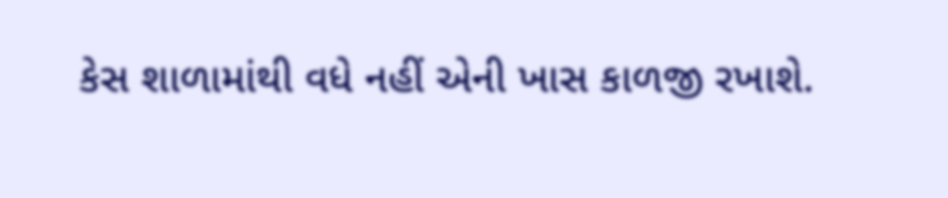કેસ શાળામાંથી વધે નહીં એની ખાસ કાળજી રખાશે.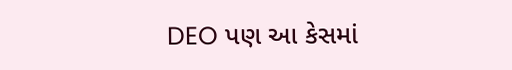DEO પણ આ કેસમાં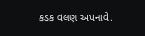કડક વલણ અપનાવે.